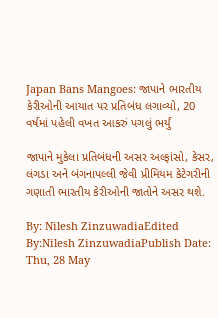Japan Bans Mangoes: જાપાને ભારતીય કેરીઓની આયાત પર પ્રતિબંધ લગાવ્યો, 20 વર્ષમાં પહેલી વખત આકરું પગલું ભર્યું

જાપાને મુકેલા પ્રતિબંધની અસર અલ્ફાંસો, કેસર, લંગડા અને બંગનાપલ્લી જેવી પ્રીમિયમ કેટેગરીની ગણાતી ભારતીય કેરીઓની જાતોને અસર થશે.

By: Nilesh ZinzuwadiaEdited By:Nilesh ZinzuwadiaPublish Date: Thu, 28 May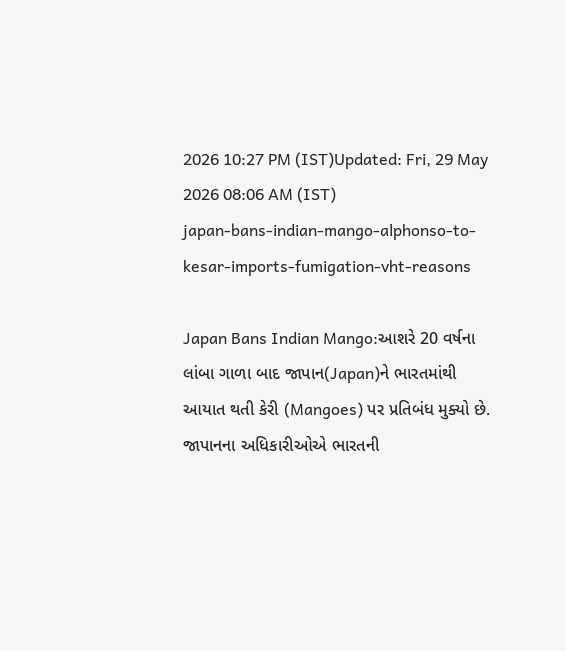2026 10:27 PM (IST)Updated: Fri, 29 May 2026 08:06 AM (IST)
japan-bans-indian-mango-alphonso-to-kesar-imports-fumigation-vht-reasons

Japan Bans Indian Mango:આશરે 20 વર્ષના લાંબા ગાળા બાદ જાપાન(Japan)ને ભારતમાંથી આયાત થતી કેરી (Mangoes) પર પ્રતિબંધ મુક્યો છે. જાપાનના અધિકારીઓએ ભારતની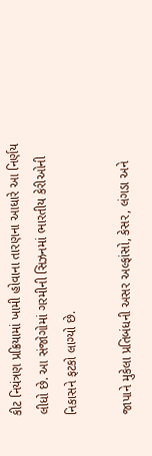કીટ નિયંત્રણ પ્રક્રિયામાં ખામી હોવાના તારણના આધારે આ નિર્ણય લીધો છે. આ સંજોગોમાં ગરમીની સિઝનમાં ભારતીય કેરીઓની નિકાસને ફટકો લાગ્યો છે.

જાપાને મુકેલા પ્રતિબંધની અસર અલ્ફાંસો, કેસર, લંગડા અને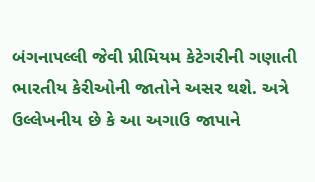બંગનાપલ્લી જેવી પ્રીમિયમ કેટેગરીની ગણાતી ભારતીય કેરીઓની જાતોને અસર થશે. અત્રે ઉલ્લેખનીય છે કે આ અગાઉ જાપાને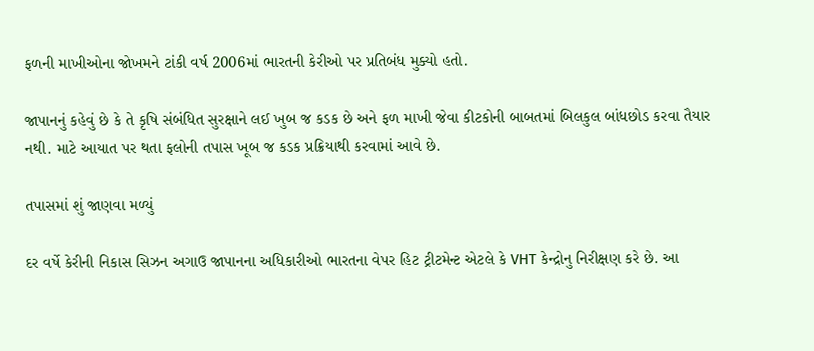ફળની માખીઓના જોખમને ટાંકી વર્ષ 2006માં ભારતની કેરીઓ પર પ્રતિબંધ મુક્યો હતો.

જાપાનનું કહેવું છે કે તે કૃષિ સંબંધિત સુરક્ષાને લઈ ખુબ જ કડક છે અને ફળ માખી જેવા કીટકોની બાબતમાં બિલકુલ બાંધછોડ કરવા તૈયાર નથી. માટે આયાત પર થતા ફલોની તપાસ ખૂબ જ કડક પ્રક્રિયાથી કરવામાં આવે છે.

તપાસમાં શું જાણવા મળ્યું

દર વર્ષે કેરીની નિકાસ સિઝન અગાઉ જાપાનના અધિકારીઓ ભારતના વેપર હિટ ટ્રીટમેન્ટ એટલે કે VHT કેન્દ્રોનુ નિરીક્ષણ કરે છે. આ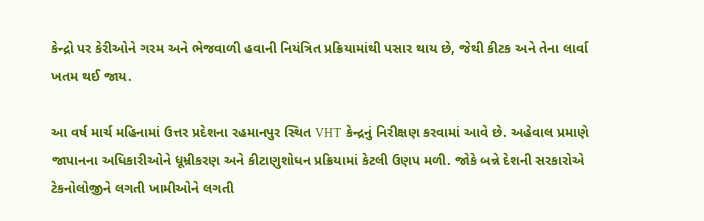કેન્દ્રો પર કેરીઓને ગરમ અને ભેજવાળી હવાની નિયંત્રિત પ્રક્રિયામાંથી પસાર થાય છે, જેથી કીટક અને તેના લાર્વા ખતમ થઈ જાય.

આ વર્ષ માર્ચ મહિનામાં ઉત્તર પ્રદેશના રહમાનપુર સ્થિત VHT કેન્દ્રનું નિરીક્ષણ કરવામાં આવે છે. અહેવાલ પ્રમાણે જાપાનના અધિકારીઓને ધૂમ્રીકરણ અને કીટાણુશોધન પ્રક્રિયામાં કેટલી ઉણપ મળી. જોકે બન્ને દેશની સરકારોએ ટેકનોલોજીને લગતી ખામીઓને લગતી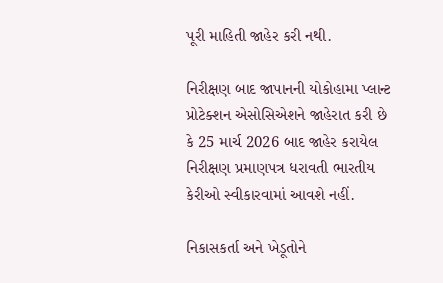પૂરી માહિતી જાહેર કરી નથી.

નિરીક્ષણ બાદ જાપાનની યોકોહામા પ્લાન્ટ પ્રોટેક્શન એસોસિએશને જાહેરાત કરી છે કે 25 માર્ચ 2026 બાદ જાહેર કરાયેલ નિરીક્ષણ પ્રમાણપત્ર ધરાવતી ભારતીય કેરીઓ સ્વીકારવામાં આવશે નહીં.

નિકાસકર્તા અને ખેડૂતોને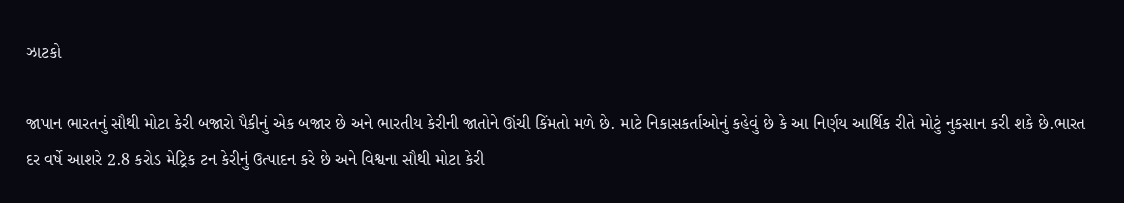ઝાટકો

જાપાન ભારતનું સૌથી મોટા કેરી બજારો પૈકીનું એક બજાર છે અને ભારતીય કેરીની જાતોને ઊંચી કિંમતો મળે છે. માટે નિકાસકર્તાઓનું કહેવું છે કે આ નિર્ણય આર્થિક રીતે મોટું નુકસાન કરી શકે છે.ભારત દર વર્ષે આશરે 2.8 કરોડ મેટ્રિક ટન કેરીનું ઉત્પાદન કરે છે અને વિશ્વના સૌથી મોટા કેરી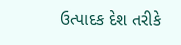ઉત્પાદક દેશ તરીકે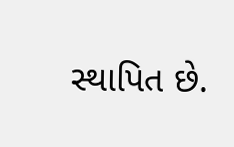સ્થાપિત છે.